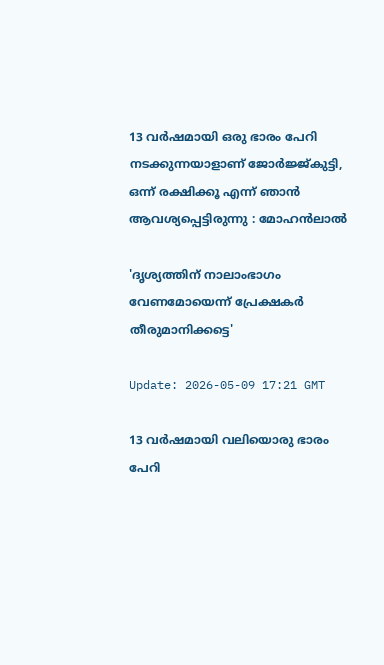13 വര്‍ഷമായി ഒരു ഭാരം പേറി നടക്കുന്നയാളാണ് ജോര്‍ജ്ജ്കുട്ടി, ഒന്ന് രക്ഷിക്കൂ എന്ന് ഞാന്‍ ആവശ്യപ്പെട്ടിരുന്നു : മോഹന്‍ലാല്‍

'ദൃശ്യത്തിന് നാലാംഭാഗം വേണമോയെന്ന് പ്രേക്ഷകര്‍ തീരുമാനിക്കട്ടെ'

Update: 2026-05-09 17:21 GMT

13 വര്‍ഷമായി വലിയൊരു ഭാരം പേറി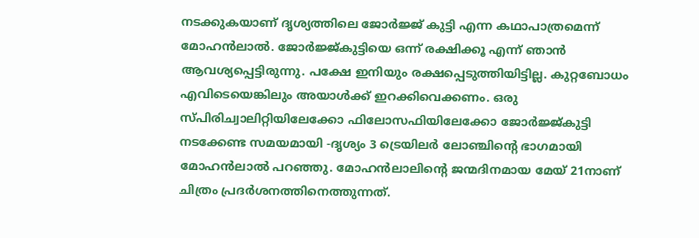നടക്കുകയാണ് ദൃശ്യത്തിലെ ജോര്‍ജ്ജ് കുട്ടി എന്ന കഥാപാത്രമെന്ന് മോഹന്‍ലാല്‍. ജോര്‍ജ്ജ്കുട്ടിയെ ഒന്ന് രക്ഷിക്കൂ എന്ന് ഞാന്‍ ആവശ്യപ്പെട്ടിരുന്നു. പക്ഷേ ഇനിയും രക്ഷപ്പെടുത്തിയിട്ടില്ല. കുറ്റബോധം എവിടെയെങ്കിലും അയാള്‍ക്ക് ഇറക്കിവെക്കണം. ഒരു സ്പിരിച്വാലിറ്റിയിലേക്കോ ഫിലോസഫിയിലേക്കോ ജോര്‍ജ്ജ്കുട്ടി നടക്കേണ്ട സമയമായി -ദൃശ്യം 3 ട്രെയിലര്‍ ലോഞ്ചിന്റെ ഭാഗമായി മോഹന്‍ലാല്‍ പറഞ്ഞു. മോഹന്‍ലാലിന്റെ ജന്മദിനമായ മേയ് 21നാണ് ചിത്രം പ്രദര്‍ശനത്തിനെത്തുന്നത്.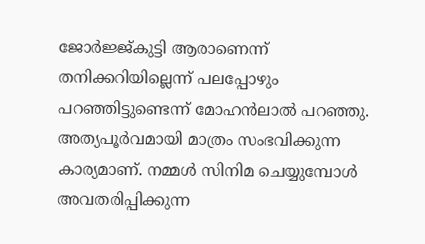ജോര്‍ജ്ജ്കുട്ടി ആരാണെന്ന് തനിക്കറിയില്ലെന്ന് പലപ്പോഴും പറഞ്ഞിട്ടുണ്ടെന്ന് മോഹന്‍ലാല്‍ പറഞ്ഞു. അത്യപൂര്‍വമായി മാത്രം സംഭവിക്കുന്ന കാര്യമാണ്. നമ്മള്‍ സിനിമ ചെയ്യുമ്പോള്‍ അവതരിപ്പിക്കുന്ന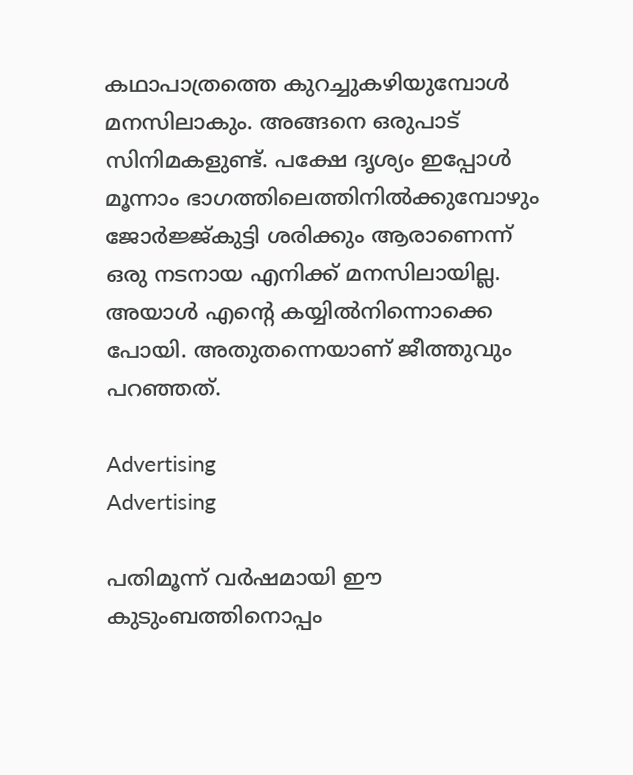കഥാപാത്രത്തെ കുറച്ചുകഴിയുമ്പോള്‍ മനസിലാകും. അങ്ങനെ ഒരുപാട് സിനിമകളുണ്ട്. പക്ഷേ ദൃശ്യം ഇപ്പോള്‍ മൂന്നാം ഭാഗത്തിലെത്തിനില്‍ക്കുമ്പോഴും ജോര്‍ജ്ജ്കുട്ടി ശരിക്കും ആരാണെന്ന് ഒരു നടനായ എനിക്ക് മനസിലായില്ല. അയാള്‍ എന്റെ കയ്യില്‍നിന്നൊക്കെ പോയി. അതുതന്നെയാണ് ജീത്തുവും പറഞ്ഞത്.

Advertising
Advertising

പതിമൂന്ന് വര്‍ഷമായി ഈ കുടുംബത്തിനൊപ്പം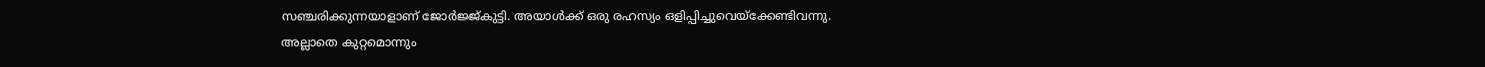സഞ്ചരിക്കുന്നയാളാണ് ജോര്‍ജ്ജ്കുട്ടി. അയാള്‍ക്ക് ഒരു രഹസ്യം ഒളിപ്പിച്ചുവെയ്‌ക്കേണ്ടിവന്നു. അല്ലാതെ കുറ്റമൊന്നും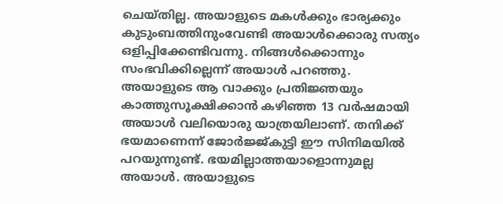ചെയ്തില്ല. അയാളുടെ മകള്‍ക്കും ഭാര്യക്കും കുടുംബത്തിനുംവേണ്ടി അയാള്‍ക്കൊരു സത്യം ഒളിപ്പിക്കേണ്ടിവന്നു. നിങ്ങള്‍ക്കൊന്നും സംഭവിക്കില്ലെന്ന് അയാള്‍ പറഞ്ഞു. അയാളുടെ ആ വാക്കും പ്രതിജ്ഞയും കാത്തുസൂക്ഷിക്കാന്‍ കഴിഞ്ഞ 13 വര്‍ഷമായി അയാള്‍ വലിയൊരു യാത്രയിലാണ്. തനിക്ക് ഭയമാണെന്ന് ജോര്‍ജ്ജ്കുട്ടി ഈ സിനിമയില്‍ പറയുന്നുണ്ട്. ഭയമില്ലാത്തയാളൊന്നുമല്ല അയാള്‍. അയാളുടെ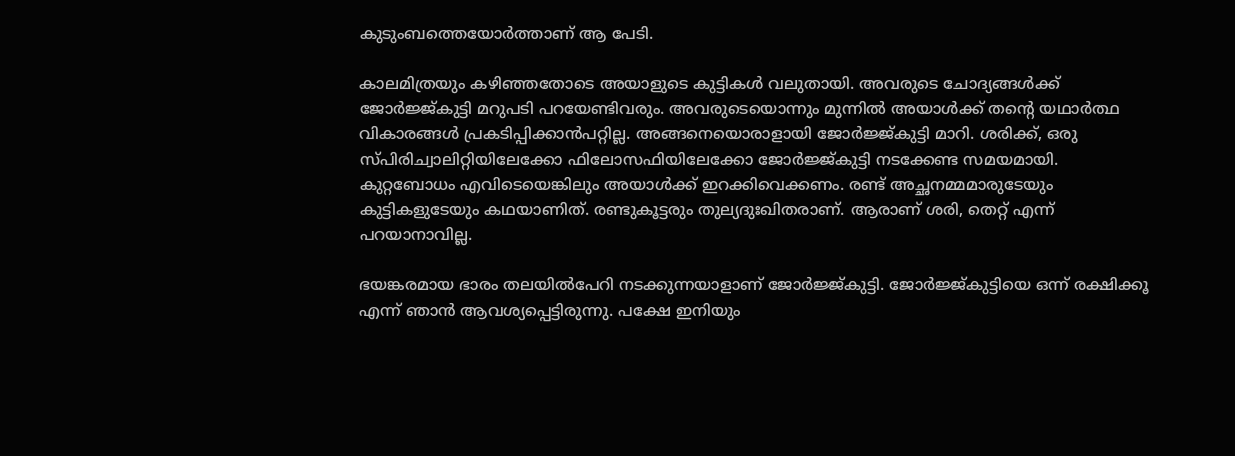കുടുംബത്തെയോര്‍ത്താണ് ആ പേടി.

കാലമിത്രയും കഴിഞ്ഞതോടെ അയാളുടെ കുട്ടികള്‍ വലുതായി. അവരുടെ ചോദ്യങ്ങള്‍ക്ക് ജോര്‍ജ്ജ്കുട്ടി മറുപടി പറയേണ്ടിവരും. അവരുടെയൊന്നും മുന്നില്‍ അയാള്‍ക്ക് തന്റെ യഥാര്‍ത്ഥ വികാരങ്ങള്‍ പ്രകടിപ്പിക്കാന്‍പറ്റില്ല. അങ്ങനെയൊരാളായി ജോര്‍ജ്ജ്കുട്ടി മാറി. ശരിക്ക്, ഒരു സ്പിരിച്വാലിറ്റിയിലേക്കോ ഫിലോസഫിയിലേക്കോ ജോര്‍ജ്ജ്കുട്ടി നടക്കേണ്ട സമയമായി. കുറ്റബോധം എവിടെയെങ്കിലും അയാള്‍ക്ക് ഇറക്കിവെക്കണം. രണ്ട് അച്ഛനമ്മമാരുടേയും കുട്ടികളുടേയും കഥയാണിത്. രണ്ടുകൂട്ടരും തുല്യദുഃഖിതരാണ്. ആരാണ് ശരി, തെറ്റ് എന്ന് പറയാനാവില്ല.

ഭയങ്കരമായ ഭാരം തലയില്‍പേറി നടക്കുന്നയാളാണ് ജോര്‍ജ്ജ്കുട്ടി. ജോര്‍ജ്ജ്കുട്ടിയെ ഒന്ന് രക്ഷിക്കൂ എന്ന് ഞാന്‍ ആവശ്യപ്പെട്ടിരുന്നു. പക്ഷേ ഇനിയും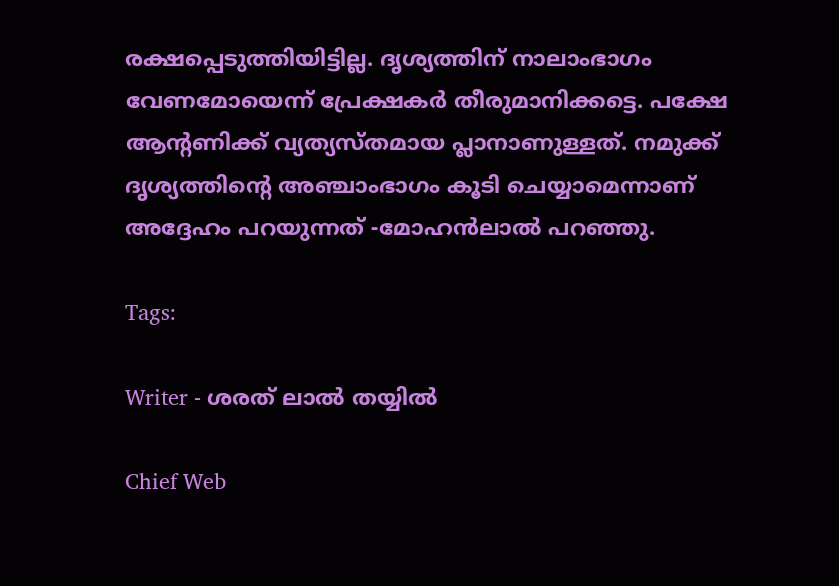രക്ഷപ്പെടുത്തിയിട്ടില്ല. ദൃശ്യത്തിന് നാലാംഭാഗം വേണമോയെന്ന് പ്രേക്ഷകര്‍ തീരുമാനിക്കട്ടെ. പക്ഷേ ആന്റണിക്ക് വ്യത്യസ്തമായ പ്ലാനാണുള്ളത്. നമുക്ക് ദൃശ്യത്തിന്റെ അഞ്ചാംഭാഗം കൂടി ചെയ്യാമെന്നാണ് അദ്ദേഹം പറയുന്നത് -മോഹന്‍ലാല്‍ പറഞ്ഞു.

Tags:

Writer - ശരത് ലാൽ തയ്യിൽ

Chief Web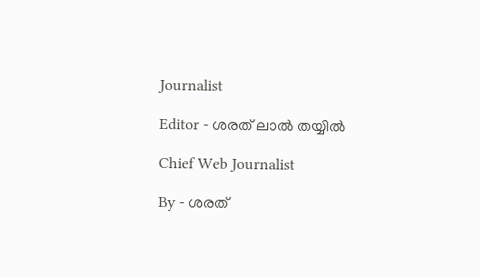Journalist

Editor - ശരത് ലാൽ തയ്യിൽ

Chief Web Journalist

By - ശരത്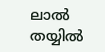ലാൽ തയ്യിൽ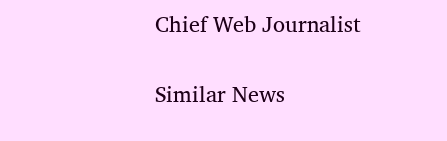Chief Web Journalist

Similar News